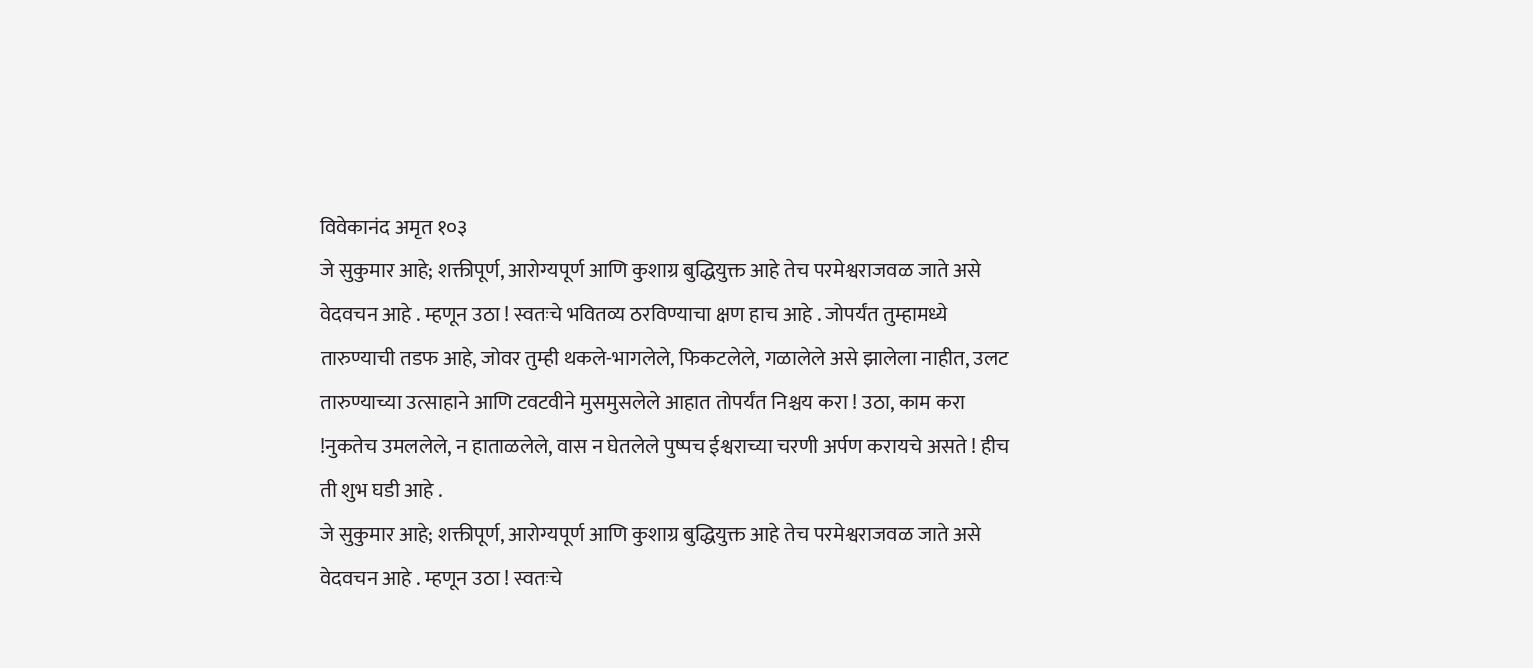विवेकानंद अमृत १०३
जे सुकुमार आहे; शक्तीपूर्ण, आरोग्यपूर्ण आणि कुशाग्र बुद्धियुक्त आहे तेच परमेश्वराजवळ जाते असे वेदवचन आहे . म्हणून उठा ! स्वतःचे भवितव्य ठरविण्याचा क्षण हाच आहे . जोपर्यंत तुम्हामध्ये तारुण्याची तडफ आहे, जोवर तुम्ही थकले-भागलेले, फिकटलेले, गळालेले असे झालेला नाहीत, उलट तारुण्याच्या उत्साहाने आणि टवटवीने मुसमुसलेले आहात तोपर्यंत निश्चय करा ! उठा, काम करा !नुकतेच उमललेले, न हाताळलेले, वास न घेतलेले पुष्पच ईश्वराच्या चरणी अर्पण करायचे असते ! हीच ती शुभ घडी आहे .
जे सुकुमार आहे; शक्तीपूर्ण, आरोग्यपूर्ण आणि कुशाग्र बुद्धियुक्त आहे तेच परमेश्वराजवळ जाते असे वेदवचन आहे . म्हणून उठा ! स्वतःचे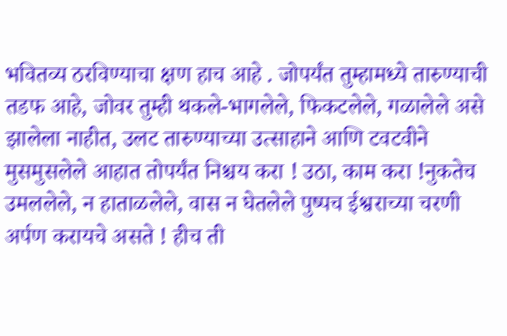भवितव्य ठरविण्याचा क्षण हाच आहे . जोपर्यंत तुम्हामध्ये तारुण्याची तडफ आहे, जोवर तुम्ही थकले-भागलेले, फिकटलेले, गळालेले असे झालेला नाहीत, उलट तारुण्याच्या उत्साहाने आणि टवटवीने मुसमुसलेले आहात तोपर्यंत निश्चय करा ! उठा, काम करा !नुकतेच उमललेले, न हाताळलेले, वास न घेतलेले पुष्पच ईश्वराच्या चरणी अर्पण करायचे असते ! हीच ती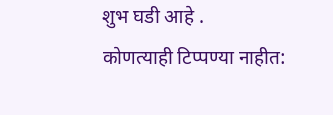शुभ घडी आहे .
कोणत्याही टिप्पण्या नाहीत: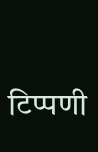टिप्पणी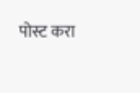पोस्ट करा